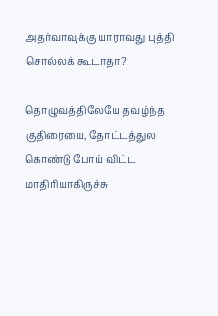அதர்வாவுக்கு யாராவது புத்தி சொல்லக் கூடாதா?

தொழுவத்திலேயே தவழ்ந்த குதிரையை, தோட்டத்துல கொண்டு போய் விட்ட மாதிரியாகிருச்சு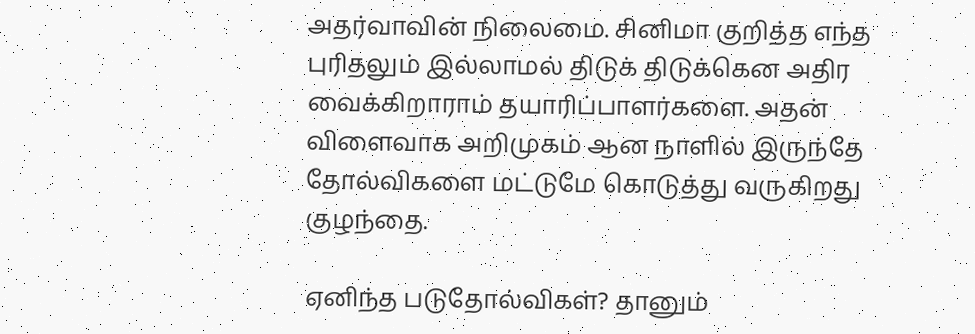அதர்வாவின் நிலைமை. சினிமா குறித்த எந்த புரிதலும் இல்லாமல் திடுக் திடுக்கென அதிர வைக்கிறாராம் தயாரிப்பாளர்களை. அதன் விளைவாக அறிமுகம் ஆன நாளில் இருந்தே தோல்விகளை மட்டுமே கொடுத்து வருகிறது குழந்தை.

ஏனிந்த படுதோல்விகள்? தானும்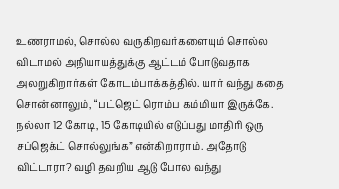உணராமல், சொல்ல வருகிறவர்களையும் சொல்ல விடாமல் அநியாயத்துக்கு ஆட்டம் போடுவதாக அலறுகிறார்கள் கோடம்பாக்கத்தில். யார் வந்து கதை சொன்னாலும், “பட்ஜெட் ரொம்ப கம்மியா இருக்கே. நல்லா 12 கோடி, 15 கோடியில் எடுப்பது மாதிரி ஒரு சப்ஜெக்ட் சொல்லுங்க” என்கிறாராம். அதோடு விட்டாரா? வழி தவறிய ஆடு போல வந்து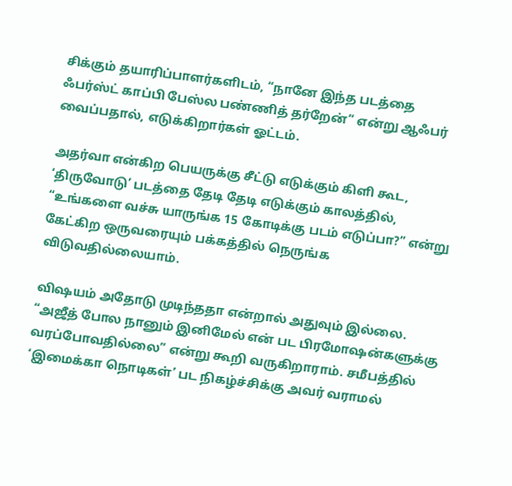சிக்கும் தயாரிப்பாளர்களிடம், “நானே இந்த படத்தை ஃபர்ஸ்ட் காப்பி பேஸ்ல பண்ணித் தர்றேன்” என்று ஆஃபர் வைப்பதால், எடுக்கிறார்கள் ஓட்டம்.

அதர்வா என்கிற பெயருக்கு சீட்டு எடுக்கும் கிளி கூட, ‘திருவோடு’ படத்தை தேடி தேடி எடுக்கும் காலத்தில், “உங்களை வச்சு யாருங்க 15 கோடிக்கு படம் எடுப்பா?” என்று கேட்கிற ஒருவரையும் பக்கத்தில் நெருங்க விடுவதில்லையாம்.

விஷயம் அதோடு முடிந்ததா என்றால் அதுவும் இல்லை. “அஜீத் போல நானும் இனிமேல் என் பட பிரமோஷன்களுக்கு வரப்போவதில்லை” என்று கூறி வருகிறாராம். சமீபத்தில் ‘இமைக்கா நொடிகள்’ பட நிகழ்ச்சிக்கு அவர் வராமல்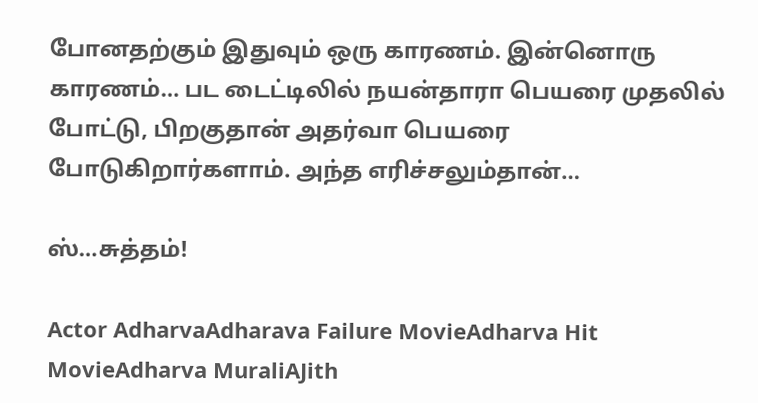போனதற்கும் இதுவும் ஒரு காரணம். இன்னொரு காரணம்… பட டைட்டிலில் நயன்தாரா பெயரை முதலில் போட்டு, பிறகுதான் அதர்வா பெயரை போடுகிறார்களாம். அந்த எரிச்சலும்தான்…

ஸ்…சுத்தம்!

Actor AdharvaAdharava Failure MovieAdharva Hit MovieAdharva MuraliAJith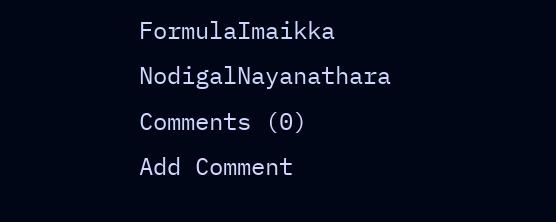FormulaImaikka NodigalNayanathara
Comments (0)
Add Comment